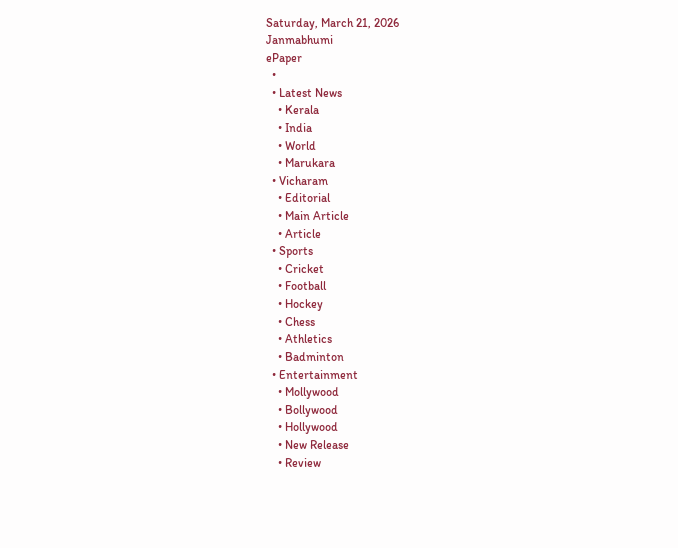Saturday, March 21, 2026
Janmabhumi
ePaper
  •
  • Latest News
    • Kerala
    • India
    • World
    • Marukara
  • Vicharam
    • Editorial
    • Main Article
    • Article
  • Sports
    • Cricket
    • Football
    • Hockey
    • Chess
    • Athletics
    • Badminton
  • Entertainment
    • Mollywood
    • Bollywood
    • Hollywood
    • New Release
    • Review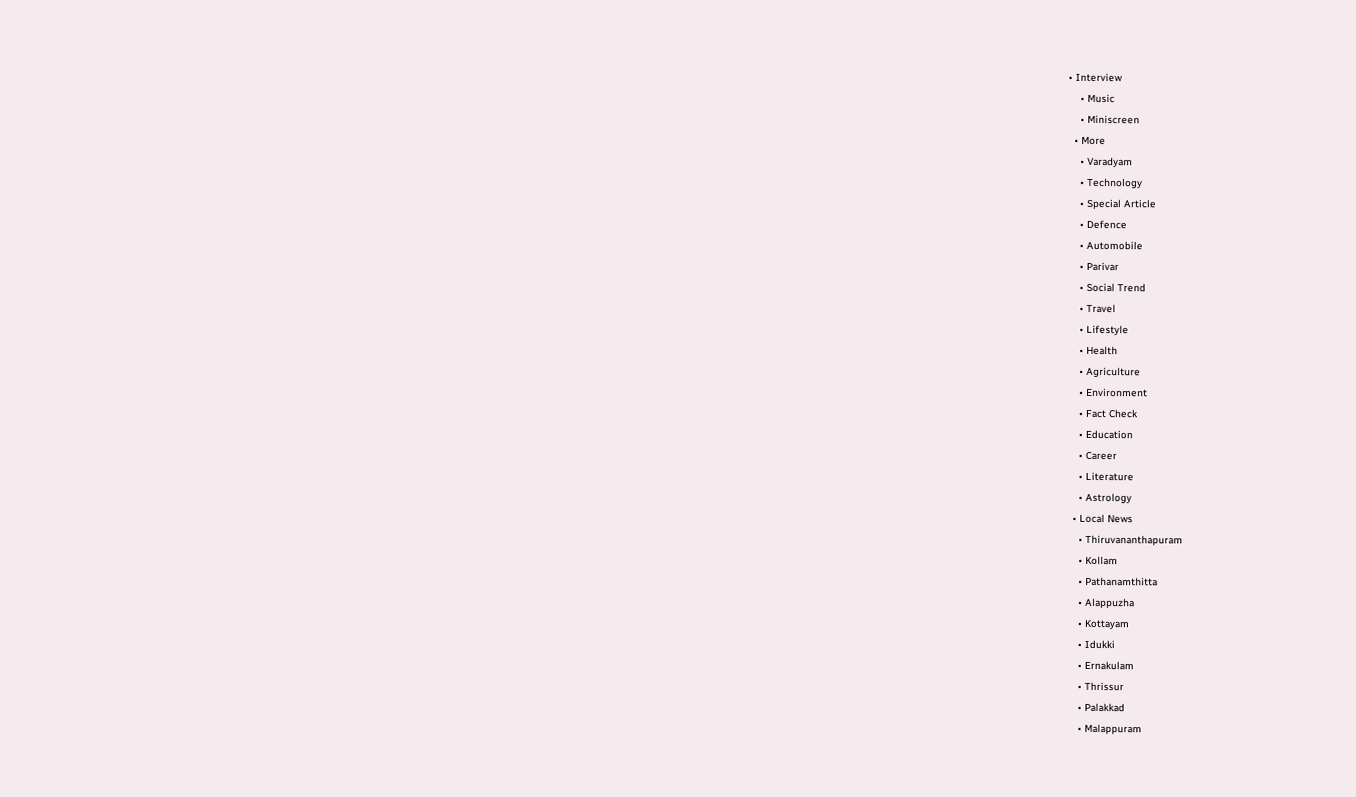• Interview
    • Music
    • Miniscreen
  • More
    • Varadyam
    • Technology
    • Special Article
    • Defence
    • Automobile
    • Parivar
    • Social Trend
    • Travel
    • Lifestyle
    • Health
    • Agriculture
    • Environment
    • Fact Check
    • Education
    • Career
    • Literature
    • Astrology
  • Local News
    • Thiruvananthapuram
    • Kollam
    • Pathanamthitta
    • Alappuzha
    • Kottayam
    • Idukki
    • Ernakulam
    • Thrissur
    • Palakkad
    • Malappuram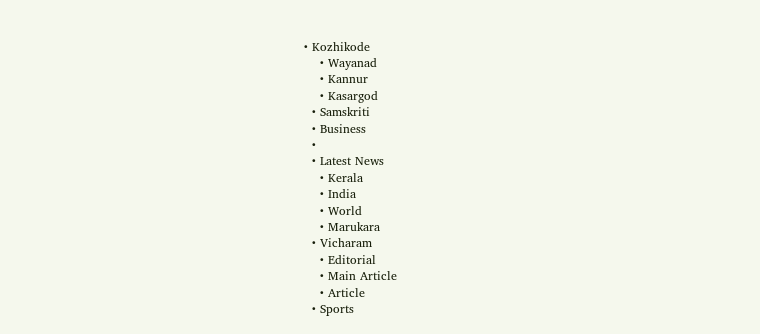• Kozhikode
    • Wayanad
    • Kannur
    • Kasargod
  • Samskriti
  • Business
  •
  • Latest News
    • Kerala
    • India
    • World
    • Marukara
  • Vicharam
    • Editorial
    • Main Article
    • Article
  • Sports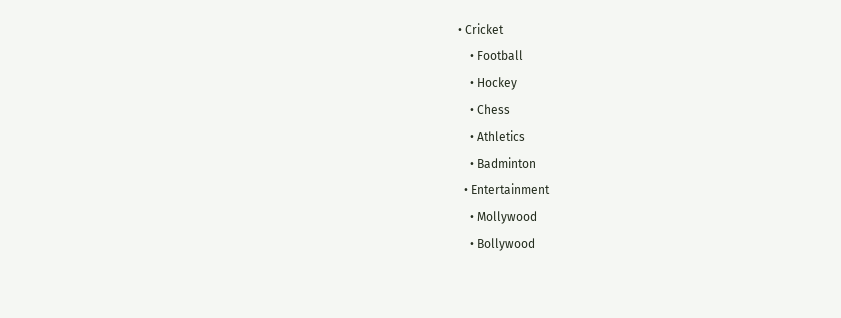• Cricket
    • Football
    • Hockey
    • Chess
    • Athletics
    • Badminton
  • Entertainment
    • Mollywood
    • Bollywood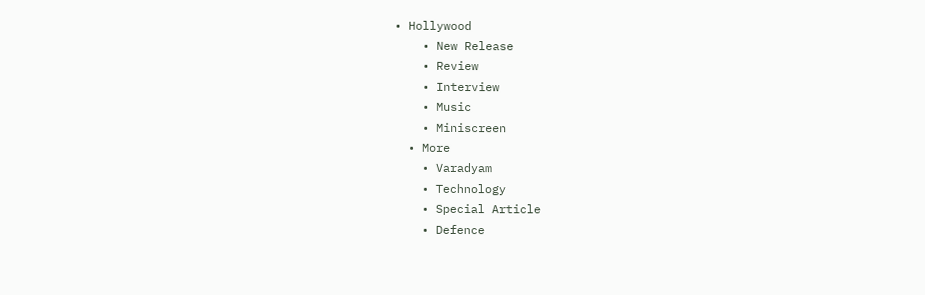• Hollywood
    • New Release
    • Review
    • Interview
    • Music
    • Miniscreen
  • More
    • Varadyam
    • Technology
    • Special Article
    • Defence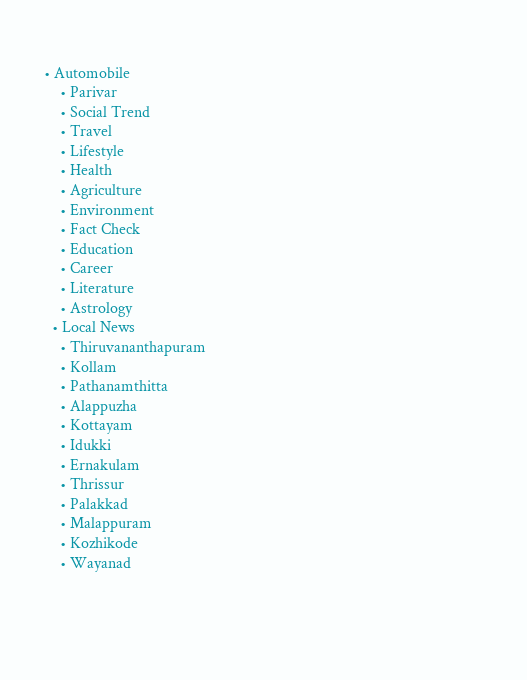• Automobile
    • Parivar
    • Social Trend
    • Travel
    • Lifestyle
    • Health
    • Agriculture
    • Environment
    • Fact Check
    • Education
    • Career
    • Literature
    • Astrology
  • Local News
    • Thiruvananthapuram
    • Kollam
    • Pathanamthitta
    • Alappuzha
    • Kottayam
    • Idukki
    • Ernakulam
    • Thrissur
    • Palakkad
    • Malappuram
    • Kozhikode
    • Wayanad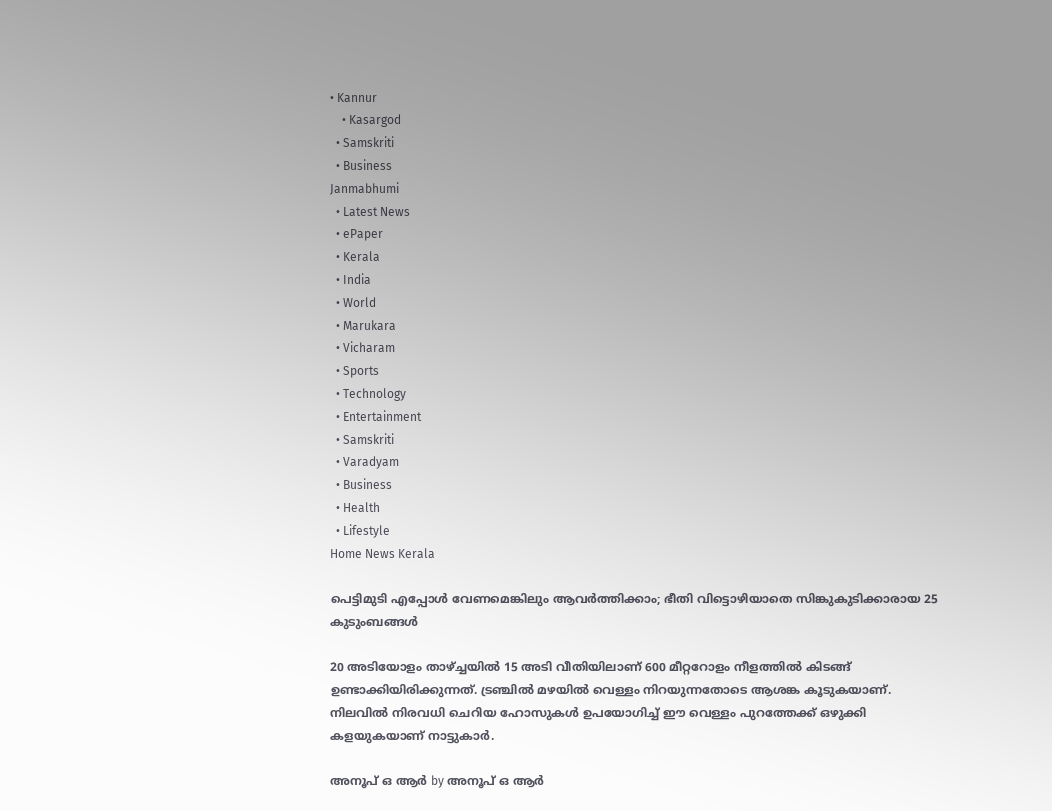• Kannur
    • Kasargod
  • Samskriti
  • Business
Janmabhumi
  • Latest News
  • ePaper
  • Kerala
  • India
  • World
  • Marukara
  • Vicharam
  • Sports
  • Technology
  • Entertainment
  • Samskriti
  • Varadyam
  • Business
  • Health
  • Lifestyle
Home News Kerala

പെട്ടിമുടി എപ്പോള്‍ വേണമെങ്കിലും ആവര്‍ത്തിക്കാം; ഭീതി വിട്ടൊഴിയാതെ സിങ്കുകുടിക്കാരായ 25 കുടുംബങ്ങള്‍

20 അടിയോളം താഴ്‌ച്ചയില്‍ 15 അടി വീതിയിലാണ് 600 മീറ്ററോളം നീളത്തില്‍ കിടങ്ങ് ഉണ്ടാക്കിയിരിക്കുന്നത്. ട്രഞ്ചില്‍ മഴയില്‍ വെള്ളം നിറയുന്നതോടെ ആശങ്ക കൂടുകയാണ്. നിലവില്‍ നിരവധി ചെറിയ ഹോസുകള്‍ ഉപയോഗിച്ച് ഈ വെള്ളം പുറത്തേക്ക് ഒഴുക്കി കളയുകയാണ് നാട്ടുകാര്‍.

അനൂപ് ഒ ആര്‍ by അനൂപ് ഒ ആര്‍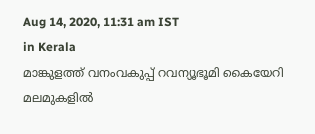Aug 14, 2020, 11:31 am IST
in Kerala
മാങ്കുളത്ത് വനംവകുപ്പ് റവന്യൂഭൂമി കൈയേറി മലമുകളില്‍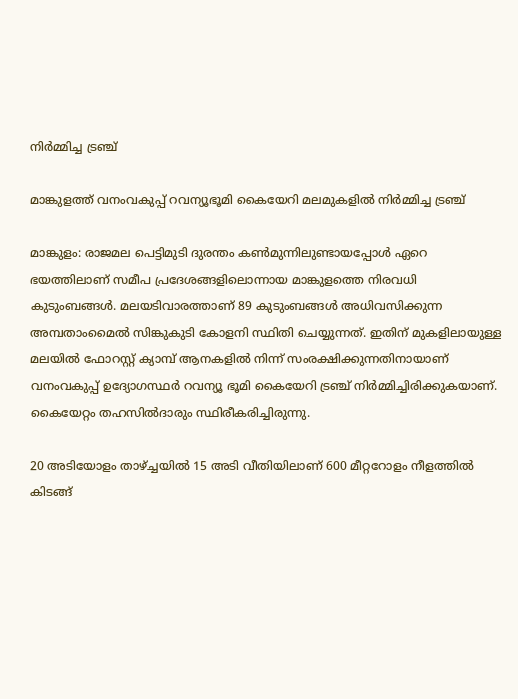നിര്‍മ്മിച്ച ട്രഞ്ച്

മാങ്കുളത്ത് വനംവകുപ്പ് റവന്യൂഭൂമി കൈയേറി മലമുകളില്‍ നിര്‍മ്മിച്ച ട്രഞ്ച്

മാങ്കുളം: രാജമല പെട്ടിമുടി ദുരന്തം കണ്‍മുന്നിലുണ്ടായപ്പോള്‍ ഏറെ ഭയത്തിലാണ് സമീപ പ്രദേശങ്ങളിലൊന്നായ മാങ്കുളത്തെ നിരവധി കുടുംബങ്ങള്‍. മലയടിവാരത്താണ് 89 കുടുംബങ്ങള്‍ അധിവസിക്കുന്ന അമ്പതാംമൈല്‍ സിങ്കുകുടി കോളനി സ്ഥിതി ചെയ്യുന്നത്. ഇതിന് മുകളിലായുള്ള മലയില്‍ ഫോറസ്റ്റ് ക്യാമ്പ് ആനകളില്‍ നിന്ന് സംരക്ഷിക്കുന്നതിനായാണ് വനംവകുപ്പ് ഉദ്യോഗസ്ഥര്‍ റവന്യൂ ഭൂമി കൈയേറി ട്രഞ്ച് നിര്‍മ്മിച്ചിരിക്കുകയാണ്. കൈയേറ്റം തഹസില്‍ദാരും സ്ഥിരീകരിച്ചിരുന്നു.

20 അടിയോളം താഴ്‌ച്ചയില്‍ 15 അടി വീതിയിലാണ് 600 മീറ്ററോളം നീളത്തില്‍ കിടങ്ങ്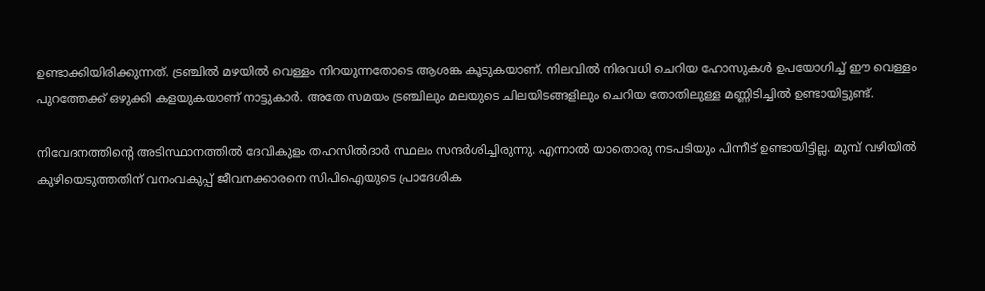ഉണ്ടാക്കിയിരിക്കുന്നത്. ട്രഞ്ചില്‍ മഴയില്‍ വെള്ളം നിറയുന്നതോടെ ആശങ്ക കൂടുകയാണ്. നിലവില്‍ നിരവധി ചെറിയ ഹോസുകള്‍ ഉപയോഗിച്ച് ഈ വെള്ളം പുറത്തേക്ക് ഒഴുക്കി കളയുകയാണ് നാട്ടുകാര്‍. അതേ സമയം ട്രഞ്ചിലും മലയുടെ ചിലയിടങ്ങളിലും ചെറിയ തോതിലുള്ള മണ്ണിടിച്ചില്‍ ഉണ്ടായിട്ടുണ്ട്.

നിവേദനത്തിന്റെ അടിസ്ഥാനത്തില്‍ ദേവികുളം തഹസില്‍ദാര്‍ സ്ഥലം സന്ദര്‍ശിച്ചിരുന്നു. എന്നാല്‍ യാതൊരു നടപടിയും പിന്നീട് ഉണ്ടായിട്ടില്ല. മുമ്പ് വഴിയില്‍ കുഴിയെടുത്തതിന് വനംവകുപ്പ് ജീവനക്കാരനെ സിപിഐയുടെ പ്രാദേശിക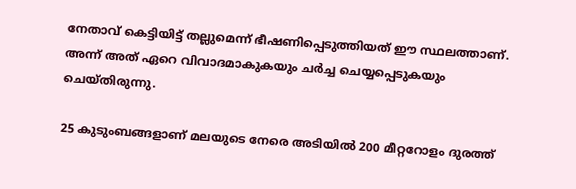നേതാവ് കെട്ടിയിട്ട് തല്ലുമെന്ന് ഭീഷണിപ്പെടുത്തിയത് ഈ സ്ഥലത്താണ്. അന്ന് അത് ഏറെ വിവാദമാകുകയും ചര്‍ച്ച ചെയ്യപ്പെടുകയും ചെയ്തിരുന്നു.

25 കുടുംബങ്ങളാണ് മലയുടെ നേരെ അടിയില്‍ 200 മീറ്ററോളം ദുരത്ത്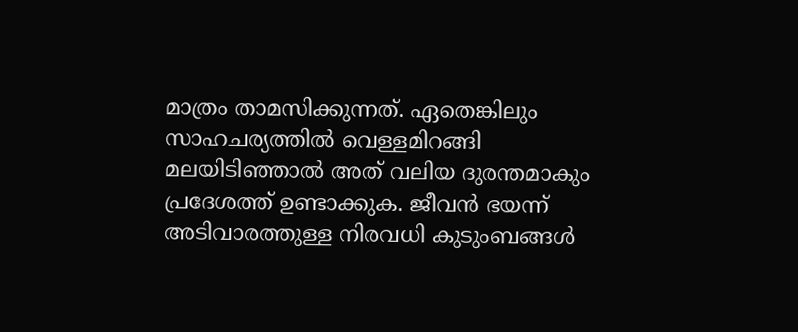മാത്രം താമസിക്കുന്നത്. ഏതെങ്കിലും സാഹചര്യത്തില്‍ വെള്ളമിറങ്ങി മലയിടിഞ്ഞാല്‍ അത് വലിയ ദുരന്തമാകും പ്രദേശത്ത് ഉണ്ടാക്കുക. ജീവന്‍ ഭയന്ന് അടിവാരത്തുള്ള നിരവധി കുടുംബങ്ങള്‍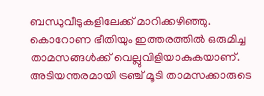ബന്ധുവീടുകളിലേക്ക് മാറിക്കഴിഞ്ഞു. കൊറോണ ഭീതിയും ഇത്തരത്തില്‍ ഒരുമിച്ച താമസങ്ങള്‍ക്ക് വെല്ലുവിളിയാകുകയാണ്. അടിയന്തരമായി ട്രഞ്ച് മൂടി താമസക്കാരുടെ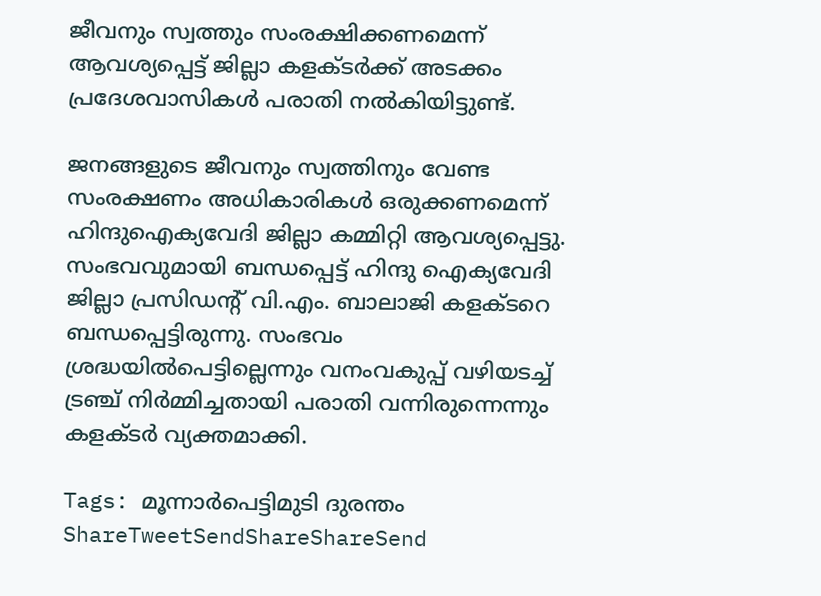ജീവനും സ്വത്തും സംരക്ഷിക്കണമെന്ന് ആവശ്യപ്പെട്ട് ജില്ലാ കളക്ടര്‍ക്ക് അടക്കം പ്രദേശവാസികള്‍ പരാതി നല്‍കിയിട്ടുണ്ട്.

ജനങ്ങളുടെ ജീവനും സ്വത്തിനും വേണ്ട സംരക്ഷണം അധികാരികള്‍ ഒരുക്കണമെന്ന് ഹിന്ദുഐക്യവേദി ജില്ലാ കമ്മിറ്റി ആവശ്യപ്പെട്ടു. സംഭവവുമായി ബന്ധപ്പെട്ട് ഹിന്ദു ഐക്യവേദി ജില്ലാ പ്രസിഡന്റ് വി.എം. ബാലാജി കളക്ടറെ ബന്ധപ്പെട്ടിരുന്നു. സംഭവം ശ്രദ്ധയില്‍പെട്ടില്ലെന്നും വനംവകുപ്പ് വഴിയടച്ച് ട്രഞ്ച് നിര്‍മ്മിച്ചതായി പരാതി വന്നിരുന്നെന്നും കളക്ടര്‍ വ്യക്തമാക്കി.

Tags: മൂന്നാര്‍പെട്ടിമുടി ദുരന്തം
ShareTweetSendShareShareSend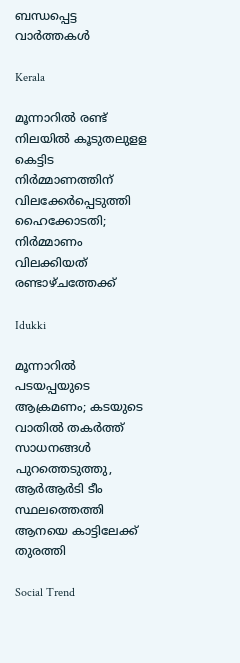ബന്ധപ്പെട്ട വാര്‍ത്തകള്‍

Kerala

മൂന്നാറില്‍ രണ്ട് നിലയില്‍ കൂടുതലുളള കെട്ടിട നിര്‍മ്മാണത്തിന് വിലക്കേര്‍പ്പെടുത്തി ഹൈക്കോടതി; നിര്‍മ്മാണം വിലക്കിയത് രണ്ടാഴ്ചത്തേക്ക്

Idukki

മൂന്നാറില്‍ പടയപ്പയുടെ ആക്രമണം; കടയുടെ വാതില്‍ തകര്‍ത്ത് സാധനങ്ങള്‍ പുറത്തെടുത്തു, ആര്‍ആര്‍ടി ടീം സ്ഥലത്തെത്തി ആനയെ കാട്ടിലേക്ക് തുരത്തി

Social Trend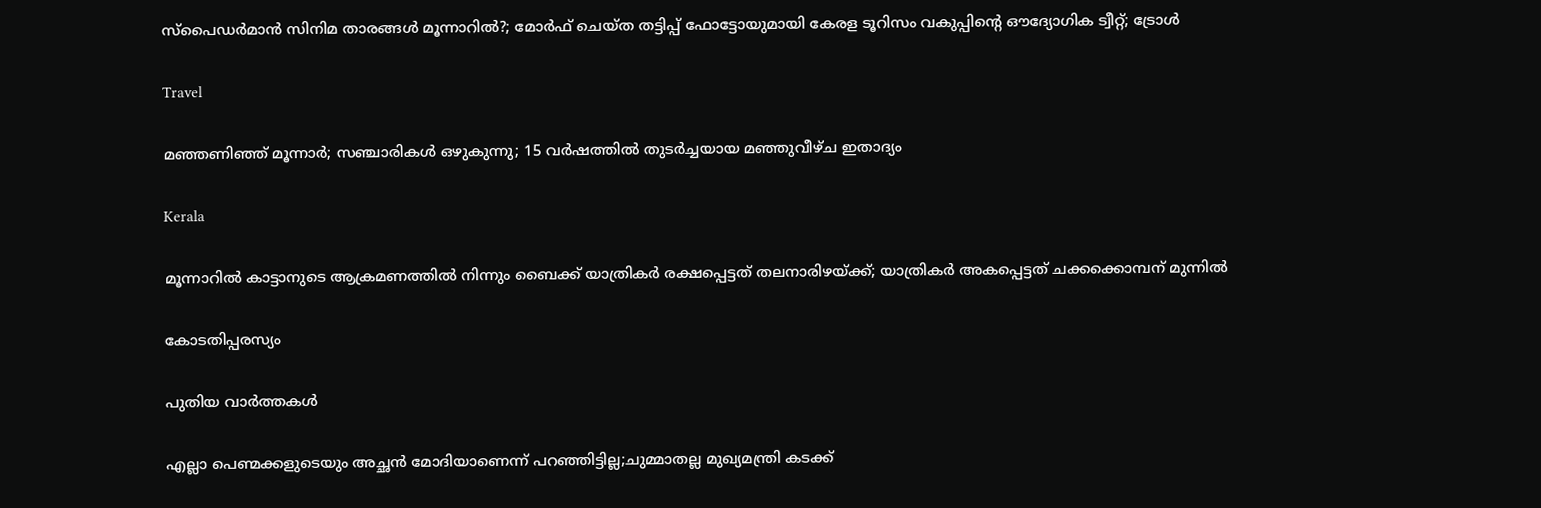സ്‌പൈഡര്‍മാന്‍ സിനിമ താരങ്ങള്‍ മൂന്നാറില്‍?; മോര്‍ഫ് ചെയ്ത തട്ടിപ്പ് ഫോട്ടോയുമായി കേരള ടൂറിസം വകുപ്പിന്റെ ഔദ്യോഗിക ട്വീറ്റ്; ട്രോള്‍

Travel

മഞ്ഞണിഞ്ഞ് മൂന്നാര്‍; സഞ്ചാരികള്‍ ഒഴുകുന്നു; 15 വര്‍ഷത്തില്‍ തുടര്‍ച്ചയായ മഞ്ഞുവീഴ്ച ഇതാദ്യം

Kerala

മൂന്നാറില്‍ കാട്ടാനുടെ ആക്രമണത്തില്‍ നിന്നും ബൈക്ക് യാത്രികര്‍ രക്ഷപ്പെട്ടത് തലനാരിഴയ്‌ക്ക്; യാത്രികര്‍ അകപ്പെട്ടത് ചക്കക്കൊമ്പന് മുന്നില്‍

കോടതിപ്പരസ്യം

പുതിയ വാര്‍ത്തകള്‍

എല്ലാ പെണ്മക്കളുടെയും അച്ഛൻ മോദിയാണെന്ന് പറഞ്ഞിട്ടില്ല;ചുമ്മാതല്ല മുഖ്യമന്ത്രി കടക്ക്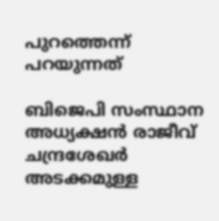പുറത്തെന്ന് പറയുന്നത്

ബിജെപി സംസ്ഥാന അധ്യക്ഷന്‍ രാജീവ് ചന്ദ്രശേഖര്‍ അടക്കമുള്ള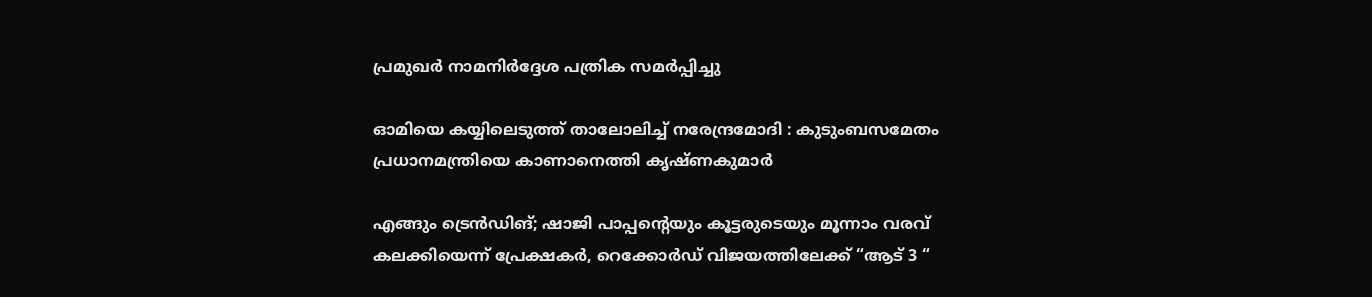പ്രമുഖര്‍ നാമനിര്‍ദ്ദേശ പത്രിക സമര്‍പ്പിച്ചു

ഓമിയെ കയ്യിലെടുത്ത് താലോലിച്ച് നരേന്ദ്രമോദി : കുടുംബസമേതം പ്രധാനമന്ത്രിയെ കാണാനെത്തി കൃഷ്ണകുമാർ

എങ്ങും ട്രെൻഡിങ്; ഷാജി പാപ്പന്റെയും കൂട്ടരുടെയും മൂന്നാം വരവ് കലക്കിയെന്ന് പ്രേക്ഷകർ, റെക്കോർഡ് വിജയത്തിലേക്ക് “ആട് 3 “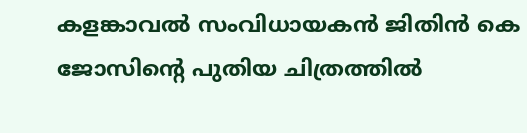കളങ്കാവൽ സംവിധായകൻ ജിതിൻ കെ ജോസിന്റെ പുതിയ ചിത്രത്തിൽ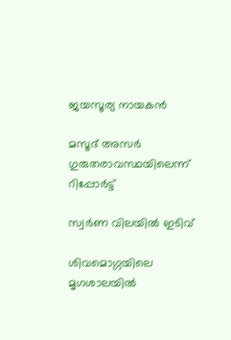ജയസൂര്യ നായകൻ

മസൂദ് അസര്‍ ഗുരുതരാവസ്ഥയിലെന്ന് റിപ്പോര്‍ട്ട്

സ്വർണ വിലയിൽ ഇടിവ്

ശിവമൊഗ്ഗയിലെ മൃഗശാലയിൽ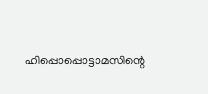ഹിപ്പൊപ്പൊട്ടാമസിന്റെ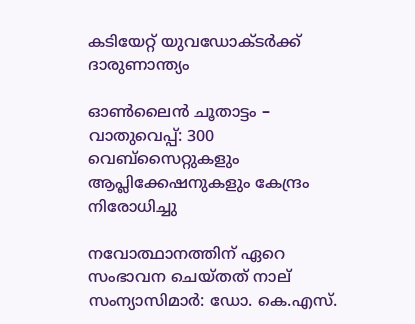കടിയേറ്റ് യുവഡോക്ടർക്ക് ദാരുണാന്ത‍്യം

ഓണ്‍ലൈന്‍ ചൂതാട്ടം – വാതുവെപ്പ്: 300 വെബ്സൈറ്റുകളും ആപ്ലിക്കേഷനുകളും കേന്ദ്രം നിരോധിച്ചു

നവോത്ഥാനത്തിന് ഏറെ സംഭാവന ചെയ്തത് നാല് സംന്യാസിമാര്‍: ഡോ. കെ.എസ്.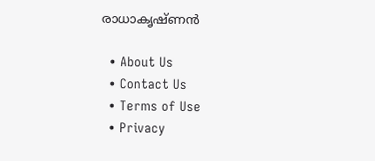രാധാകൃഷ്ണന്‍

  • About Us
  • Contact Us
  • Terms of Use
  • Privacy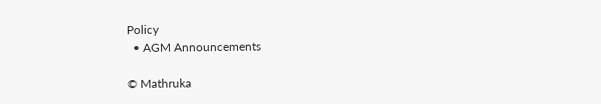Policy
  • AGM Announcements

© Mathruka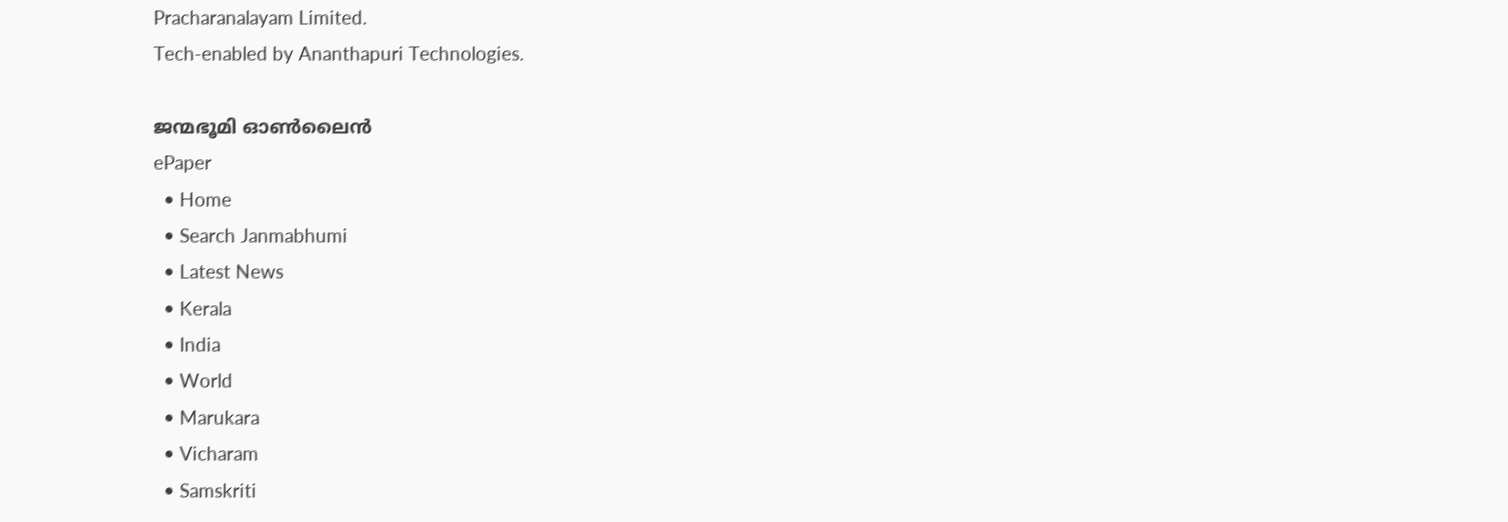Pracharanalayam Limited.
Tech-enabled by Ananthapuri Technologies.

ജന്മഭൂമി ഓണ്‍ലൈന്‍
ePaper
  • Home
  • Search Janmabhumi
  • Latest News
  • Kerala
  • India
  • World
  • Marukara
  • Vicharam
  • Samskriti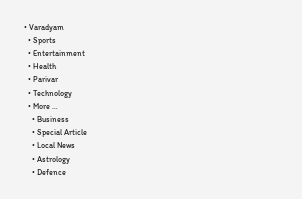• Varadyam
  • Sports
  • Entertainment
  • Health
  • Parivar
  • Technology
  • More …
    • Business
    • Special Article
    • Local News
    • Astrology
    • Defence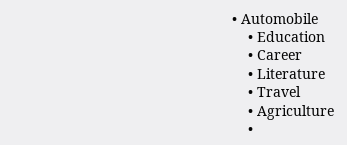• Automobile
    • Education
    • Career
    • Literature
    • Travel
    • Agriculture
    •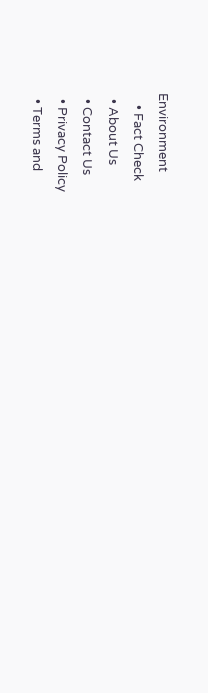Environment
    • Fact Check
  • About Us
  • Contact Us
  • Privacy Policy
  • Terms and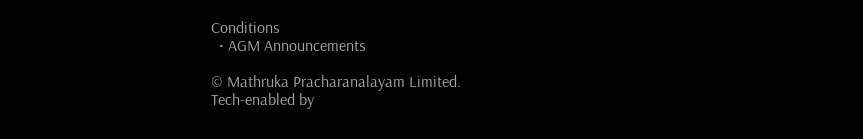Conditions
  • AGM Announcements

© Mathruka Pracharanalayam Limited.
Tech-enabled by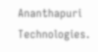Ananthapuri Technologies.